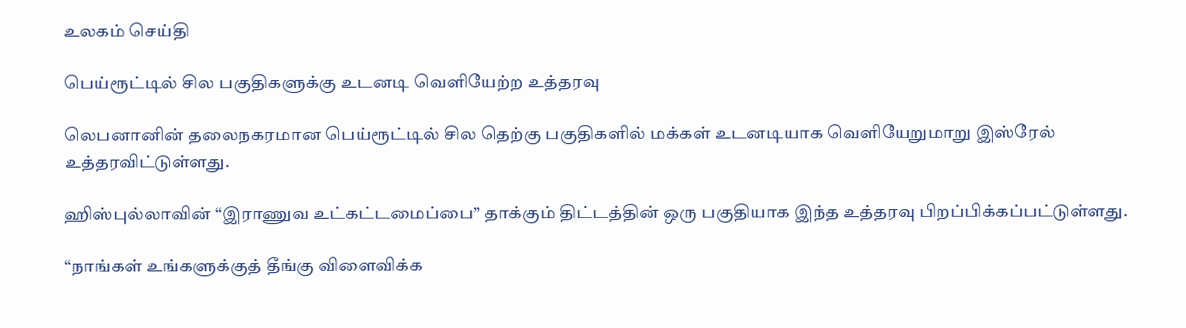உலகம் செய்தி

பெய்ரூட்டில் சில பகுதிகளுக்கு உடனடி வெளியேற்ற உத்தரவு

லெபனானின் தலைநகரமான பெய்ரூட்டில் சில தெற்கு பகுதிகளில் மக்கள் உடனடியாக வெளியேறுமாறு இஸ்ரேல் உத்தரவிட்டுள்ளது.

ஹிஸ்புல்லாவின் “இராணுவ உட்கட்டமைப்பை” தாக்கும் திட்டத்தின் ஒரு பகுதியாக இந்த உத்தரவு பிறப்பிக்கப்பட்டுள்ளது.

“நாங்கள் உங்களுக்குத் தீங்கு விளைவிக்க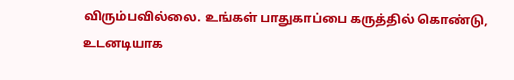விரும்பவில்லை. உங்கள் பாதுகாப்பை கருத்தில் கொண்டு, உடனடியாக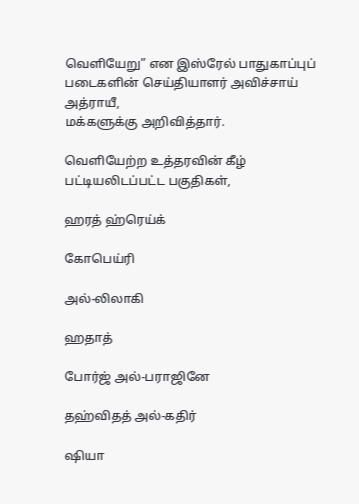வெளியேறு” என இஸ்ரேல் பாதுகாப்புப் படைகளின் செய்தியாளர் அவிச்சாய் அத்ராயீ,
மக்களுக்கு அறிவித்தார்.

வெளியேற்ற உத்தரவின் கீழ் பட்டியலிடப்பட்ட பகுதிகள்,

ஹரத் ஹ்ரெய்க்

கோபெய்ரி

அல்-லிலாகி

ஹதாத்

போர்ஜ் அல்-பராஜினே

தஹ்விதத் அல்-கதிர்

ஷியா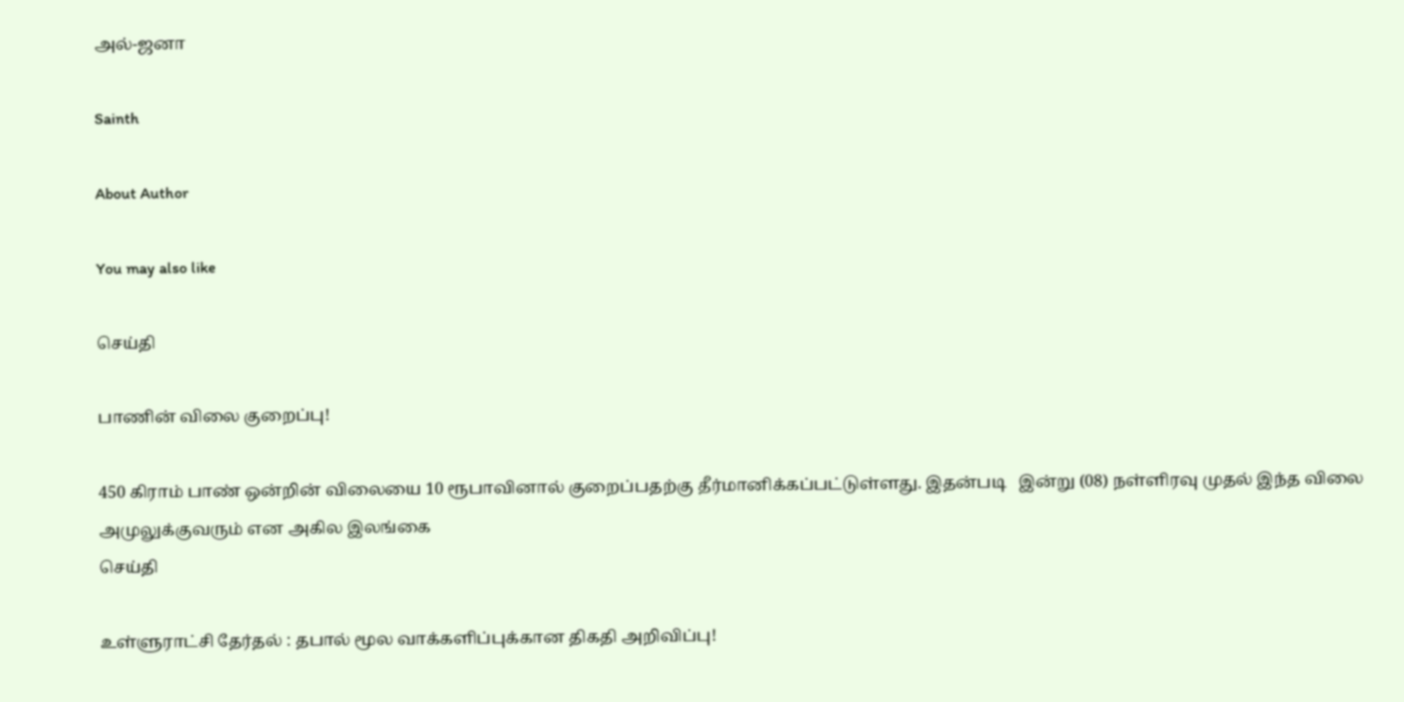அல்-ஜனா

Sainth

About Author

You may also like

செய்தி

பாணின் விலை குறைப்பு!

450 கிராம் பாண் ஒன்றின் விலையை 10 ரூபாவினால் குறைப்பதற்கு தீர்மானிக்கப்பட்டுள்ளது. இதன்படி   இன்று (08) நள்ளிரவு முதல் இந்த விலை அமுலுக்குவரும் என அகில இலங்கை
செய்தி

உள்ளுராட்சி தேர்தல் : தபால் மூல வாக்களிப்புக்கான திகதி அறிவிப்பு!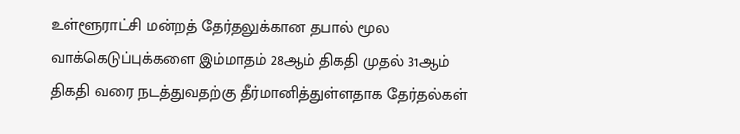உள்ளூராட்சி மன்றத் தேர்தலுக்கான தபால் மூல வாக்கெடுப்புக்களை இம்மாதம் 28ஆம் திகதி முதல் 31ஆம் திகதி வரை நடத்துவதற்கு தீர்மானித்துள்ளதாக தேர்தல்கள்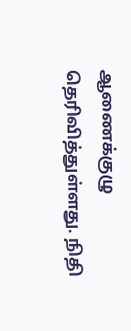ஆணைக்குழு தெரிவித்துள்ளது. நிதி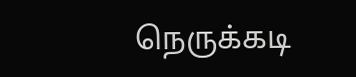நெருக்கடி